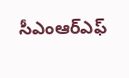సీఎంఆర్ఎఫ్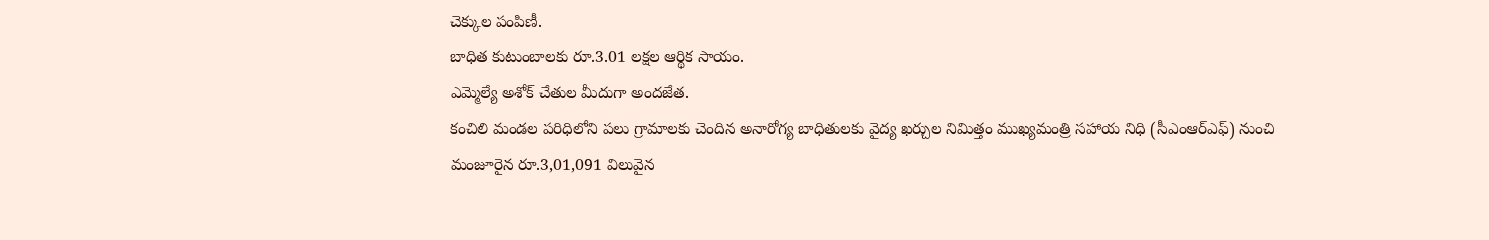చెక్కుల పంపిణీ.
బాధిత కుటుంబాలకు రూ.3.01 లక్షల ఆర్థిక సాయం.
ఎమ్మెల్యే అశోక్ చేతుల మీదుగా అందజేత.
కంచిలి మండల పరిధిలోని పలు గ్రామాలకు చెందిన అనారోగ్య బాధితులకు వైద్య ఖర్చుల నిమిత్తం ముఖ్యమంత్రి సహాయ నిధి (సీఎంఆర్ఎఫ్) నుంచి మంజూరైన రూ.3,01,091 విలువైన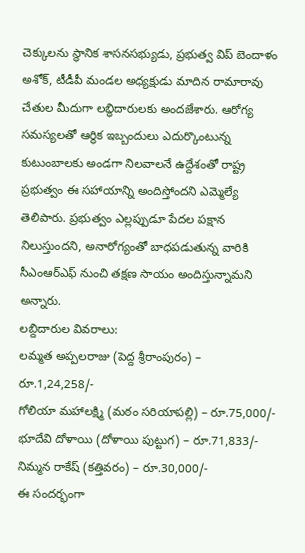చెక్కులను స్థానిక శాసనసభ్యుడు, ప్రభుత్వ విప్ బెందాళం అశోక్, టీడీపీ మండల అధ్యక్షుడు మాదిన రామారావు చేతుల మీదుగా లబ్ధిదారులకు అందజేశారు. ఆరోగ్య సమస్యలతో ఆర్థిక ఇబ్బందులు ఎదుర్కొంటున్న కుటుంబాలకు అండగా నిలవాలనే ఉద్దేశంతో రాష్ట్ర ప్రభుత్వం ఈ సహాయాన్ని అందిస్తోందని ఎమ్మెల్యే తెలిపారు. ప్రభుత్వం ఎల్లప్పుడూ పేదల పక్షాన నిలుస్తుందని, అనారోగ్యంతో బాధపడుతున్న వారికి సీఎంఆర్ఎఫ్ నుంచి తక్షణ సాయం అందిస్తున్నామని అన్నారు.
లబ్దిదారుల వివరాలు:
లమ్మత అప్పలరాజు (పెద్ద శ్రీరాంపురం) – రూ.1,24,258/-
గోలియా మహాలక్ష్మి (మఠం సరియాపల్లి) – రూ.75,000/-
భూదేవి దోళాయి (దోళాయి పుట్టుగ) – రూ.71,833/-
నిమ్మన రాకేష్ (కత్తివరం) – రూ.30,000/-
ఈ సందర్భంగా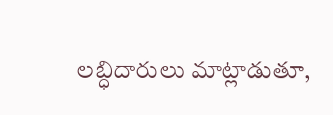లబ్ధిదారులు మాట్లాడుతూ,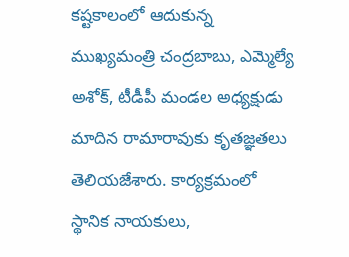కష్టకాలంలో ఆదుకున్న ముఖ్యమంత్రి చంద్రబాబు, ఎమ్మెల్యే అశోక్, టీడీపీ మండల అధ్యక్షుడు మాదిన రామారావుకు కృతజ్ఞతలు తెలియజేశారు. కార్యక్రమంలో స్థానిక నాయకులు,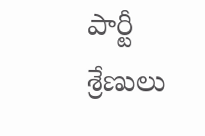పార్టీ శ్రేణులు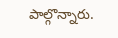పాల్గొన్నారు.